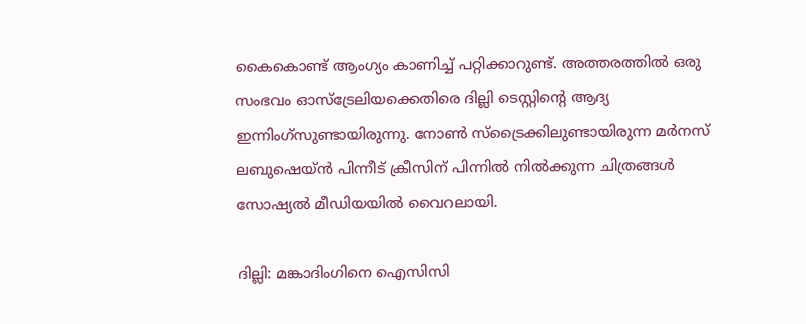കൈകൊണ്ട് ആംഗ്യം കാണിച്ച് പറ്റിക്കാറുണ്ട്. അത്തരത്തില്‍ ഒരു സംഭവം ഓസ്‌ട്രേലിയക്കെതിരെ ദില്ലി ടെസ്റ്റിന്റെ ആദ്യ ഇന്നിംഗ്‌സുണ്ടായിരുന്നു. നോണ്‍ സ്‌ട്രൈക്കിലുണ്ടായിരുന്ന മര്‍നസ് ലബുഷെയ്ന്‍ പിന്നീട് ക്രീസിന് പിന്നില്‍ നില്‍ക്കുന്ന ചിത്രങ്ങള്‍ സോഷ്യല്‍ മീഡിയയില്‍ വൈറലായി.

ദില്ലി: മങ്കാദിംഗിനെ ഐസിസി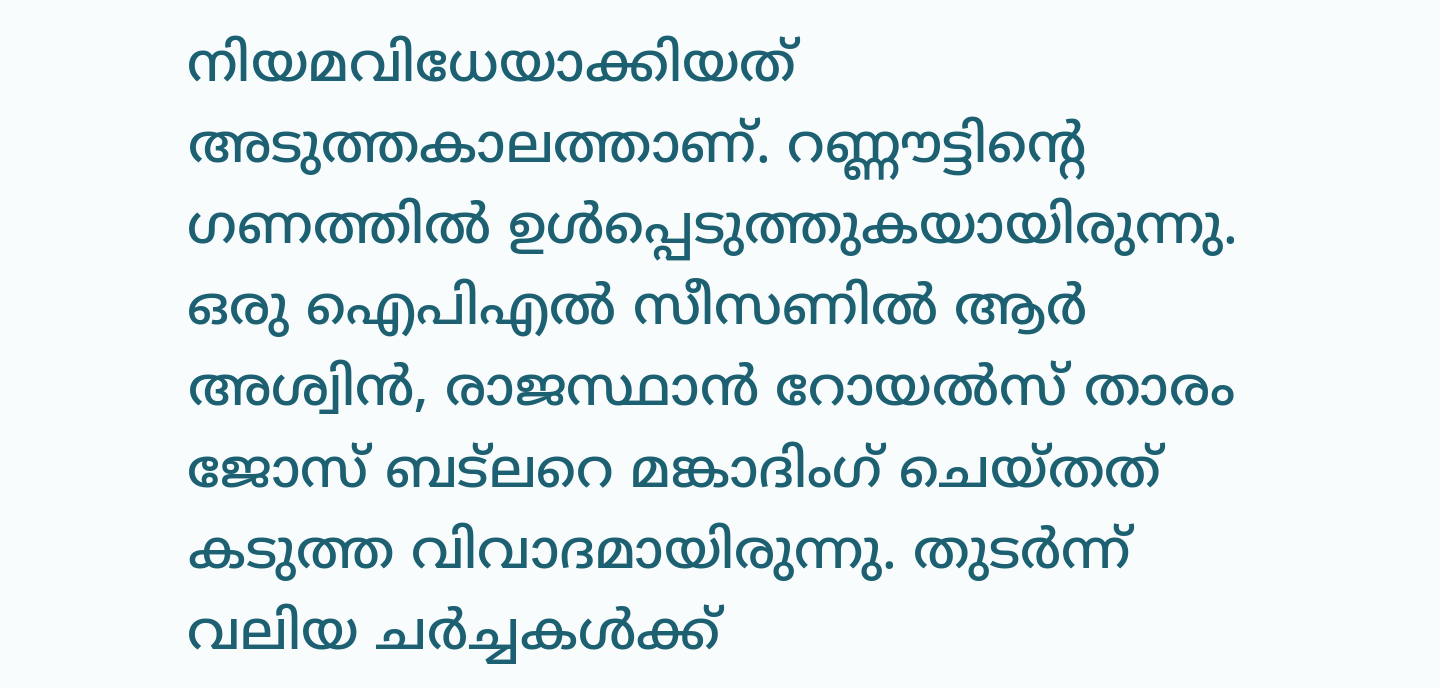നിയമവിധേയാക്കിയത് അടുത്തകാലത്താണ്. റണ്ണൗട്ടിന്റെ ഗണത്തില്‍ ഉള്‍പ്പെടുത്തുകയായിരുന്നു. ഒരു ഐപിഎല്‍ സീസണില്‍ ആര്‍ അശ്വിന്‍, രാജസ്ഥാന്‍ റോയല്‍സ് താരം ജോസ് ബട്‌ലറെ മങ്കാദിംഗ് ചെയ്തത് കടുത്ത വിവാദമായിരുന്നു. തുടര്‍ന്ന് വലിയ ചര്‍ച്ചകള്‍ക്ക്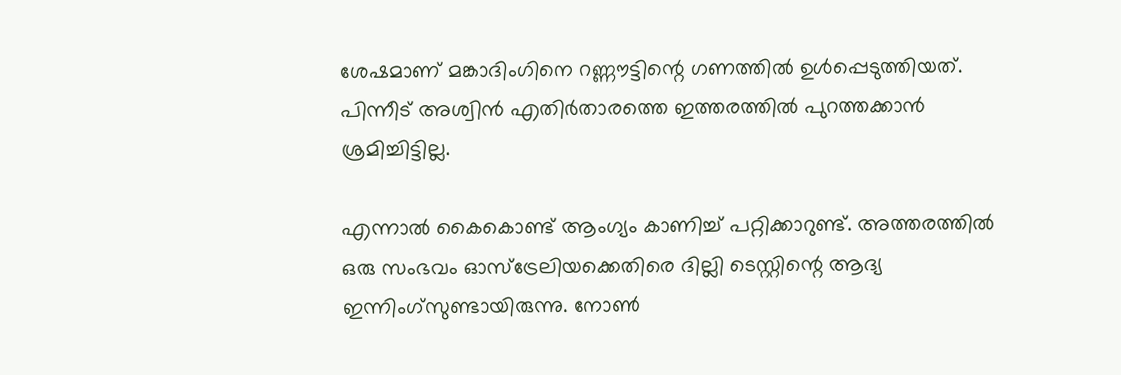ശേഷമാണ് മങ്കാദിംഗിനെ റണ്ണൗട്ടിന്റെ ഗണത്തില്‍ ഉള്‍പ്പെടുത്തിയത്. പിന്നീട് അശ്വിന്‍ എതിര്‍താരത്തെ ഇത്തരത്തില്‍ പുറത്തക്കാന്‍ ശ്രമിച്ചിട്ടില്ല.

എന്നാല്‍ കൈകൊണ്ട് ആംഗ്യം കാണിച്ച് പറ്റിക്കാറുണ്ട്. അത്തരത്തില്‍ ഒരു സംഭവം ഓസ്‌ട്രേലിയക്കെതിരെ ദില്ലി ടെസ്റ്റിന്റെ ആദ്യ ഇന്നിംഗ്‌സുണ്ടായിരുന്നു. നോണ്‍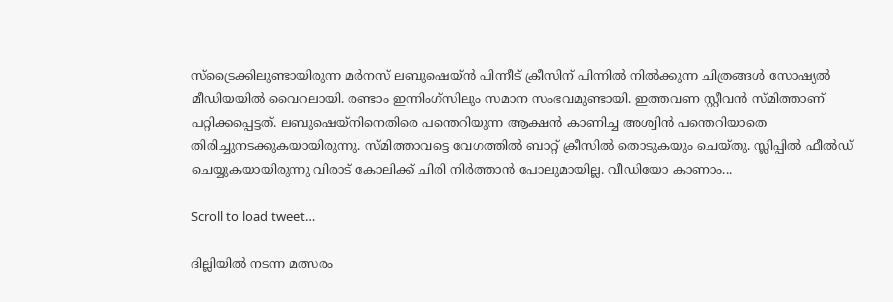സ്‌ട്രൈക്കിലുണ്ടായിരുന്ന മര്‍നസ് ലബുഷെയ്ന്‍ പിന്നീട് ക്രീസിന് പിന്നില്‍ നില്‍ക്കുന്ന ചിത്രങ്ങള്‍ സോഷ്യല്‍ മീഡിയയില്‍ വൈറലായി. രണ്ടാം ഇന്നിംഗ്‌സിലും സമാന സംഭവമുണ്ടായി. ഇത്തവണ സ്റ്റീവന്‍ സ്മിത്താണ് പറ്റിക്കപ്പെട്ടത്. ലബുഷെയ്‌നിനെതിരെ പന്തെറിയുന്ന ആക്ഷന്‍ കാണിച്ച അശ്വിന്‍ പന്തെറിയാതെ തിരിച്ചുനടക്കുകയായിരുന്നു. സ്മിത്താവട്ടെ വേഗത്തില്‍ ബാറ്റ് ക്രീസില്‍ തൊടുകയും ചെയ്തു. സ്ലിപ്പില്‍ ഫീല്‍ഡ് ചെയ്യുകയായിരുന്നു വിരാട് കോലിക്ക് ചിരി നിര്‍ത്താന്‍ പോലുമായില്ല. വീഡിയോ കാണാം...

Scroll to load tweet…

ദില്ലിയില്‍ നടന്ന മത്സരം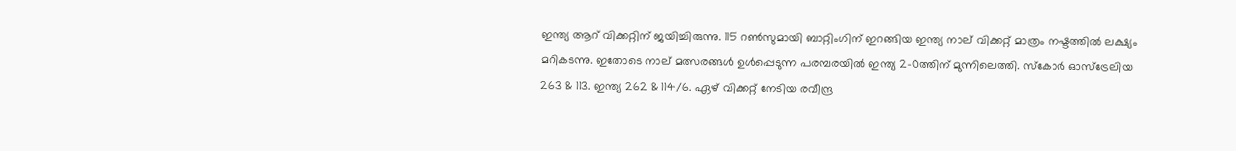ഇന്ത്യ ആറ് വിക്കറ്റിന് ജയിച്ചിരുന്നു. 115 റണ്‍സുമായി ബാറ്റിംഗിന് ഇറങ്ങിയ ഇന്ത്യ നാല് വിക്കറ്റ് മാത്രം നഷ്ടത്തില്‍ ലക്ഷ്യം മറികടന്നു. ഇതോടെ നാല് മത്സരങ്ങള്‍ ഉള്‍പ്പെടുന്ന പരമ്പരയില്‍ ഇന്ത്യ 2-0ത്തിന് മുന്നിലെത്തി. സ്‌കോര്‍ ഓസ്‌ട്രേലിയ 263 & 113. ഇന്ത്യ 262 & 114/6. ഏഴ് വിക്കറ്റ് നേടിയ രവീന്ദ്ര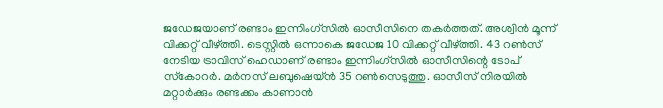ജഡേജയാണ് രണ്ടാം ഇന്നിംഗ്‌സില്‍ ഓസീസിനെ തകര്‍ത്തത്. അശ്വിന്‍ മൂന്ന് വിക്കറ്റ് വീഴ്ത്തി. ടെസ്റ്റില്‍ ഒന്നാകെ ജഡേജ 10 വിക്കറ്റ് വീഴ്ത്തി. 43 റണ്‍സ് നേടിയ ട്രാവിസ് ഹെഡാണ് രണ്ടാം ഇന്നിംഗ്‌സില്‍ ഓസീസിന്റെ ടോപ് സ്‌കോറര്‍. മര്‍നസ് ലബുഷെയ്ന്‍ 35 റണ്‍സെടുത്തു. ഓസീസ് നിരയില്‍ മറ്റാര്‍ക്കും രണ്ടക്കം കാണാന്‍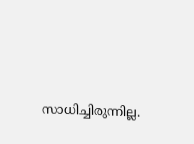സാധിച്ചിരുന്നില്ല.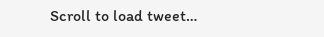Scroll to load tweet…